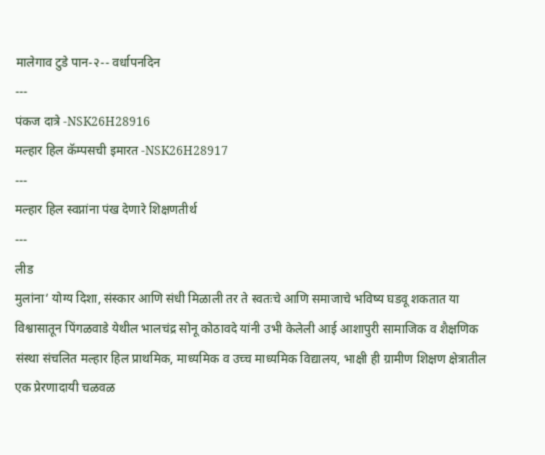मालेगाव टुडे पान-२-- वर्धापनदिन
---
पंकज दात्रे -NSK26H28916
मल्हार हिल कॅम्पसची इमारत -NSK26H28917
---
मल्हार हिल स्वप्नांना पंख देणारे शिक्षणतीर्थ
---
लीड
मुलांना‘ योग्य दिशा, संस्कार आणि संधी मिळाली तर ते स्वतःचे आणि समाजाचे भविष्य घडवू शकतात या विश्वासातून पिंगळवाडे येथील भालचंद्र सोनू कोठावदे यांनी उभी केलेली आई आशापुरी सामाजिक व शैक्षणिक संस्था संचलित मल्हार हिल प्राथमिक, माध्यमिक व उच्च माध्यमिक विद्यालय, भाक्षी ही ग्रामीण शिक्षण क्षेत्रातील एक प्रेरणादायी चळवळ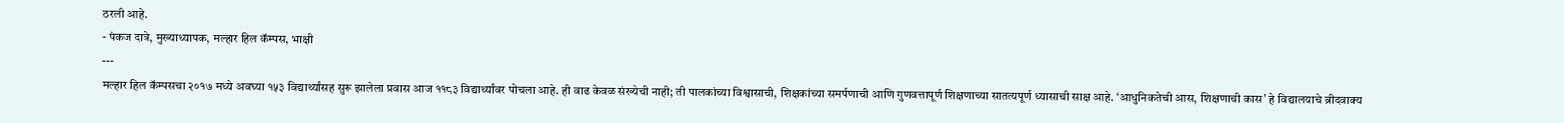ठरली आहे.
- पंकज दात्रे, मुख्याध्यापक, मल्हार हिल कॅम्पस, भाक्षी
---
मल्हार हिल कॅम्पसचा २०१७ मध्ये अवघ्या १५३ विद्यार्थ्यांसह सुरू झालेला प्रवास आज ११८३ विद्यार्थ्यांवर पोचला आहे. ही वाढ केवळ संख्येची नाही; ती पालकांच्या विश्वासाची, शिक्षकांच्या समर्पणाची आणि गुणवत्तापूर्ण शिक्षणाच्या सातत्यपूर्ण ध्यासाची साक्ष आहे. ‘आधुनिकतेची आस, शिक्षणाची कास’ हे विद्यालयाचे ब्रीदवाक्य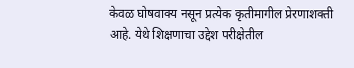केवळ घोषवाक्य नसून प्रत्येक कृतीमागील प्रेरणाशक्ती आहे. येथे शिक्षणाचा उद्देश परीक्षेतील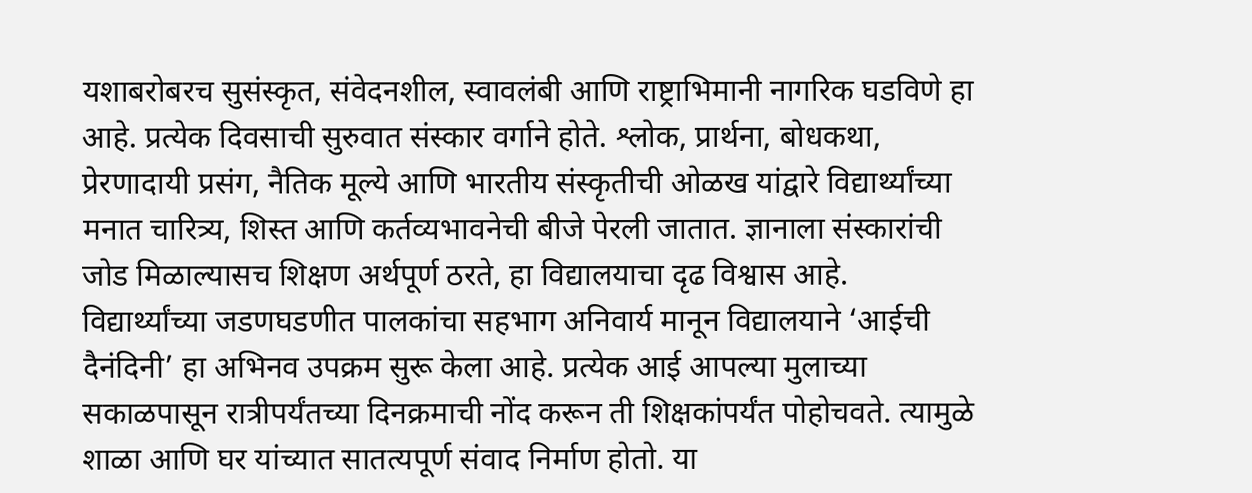यशाबरोबरच सुसंस्कृत, संवेदनशील, स्वावलंबी आणि राष्ट्राभिमानी नागरिक घडविणे हा आहे. प्रत्येक दिवसाची सुरुवात संस्कार वर्गाने होते. श्लोक, प्रार्थना, बोधकथा, प्रेरणादायी प्रसंग, नैतिक मूल्ये आणि भारतीय संस्कृतीची ओळख यांद्वारे विद्यार्थ्यांच्या मनात चारित्र्य, शिस्त आणि कर्तव्यभावनेची बीजे पेरली जातात. ज्ञानाला संस्कारांची जोड मिळाल्यासच शिक्षण अर्थपूर्ण ठरते, हा विद्यालयाचा दृढ विश्वास आहे.
विद्यार्थ्यांच्या जडणघडणीत पालकांचा सहभाग अनिवार्य मानून विद्यालयाने ‘आईची दैनंदिनी’ हा अभिनव उपक्रम सुरू केला आहे. प्रत्येक आई आपल्या मुलाच्या सकाळपासून रात्रीपर्यंतच्या दिनक्रमाची नोंद करून ती शिक्षकांपर्यंत पोहोचवते. त्यामुळे शाळा आणि घर यांच्यात सातत्यपूर्ण संवाद निर्माण होतो. या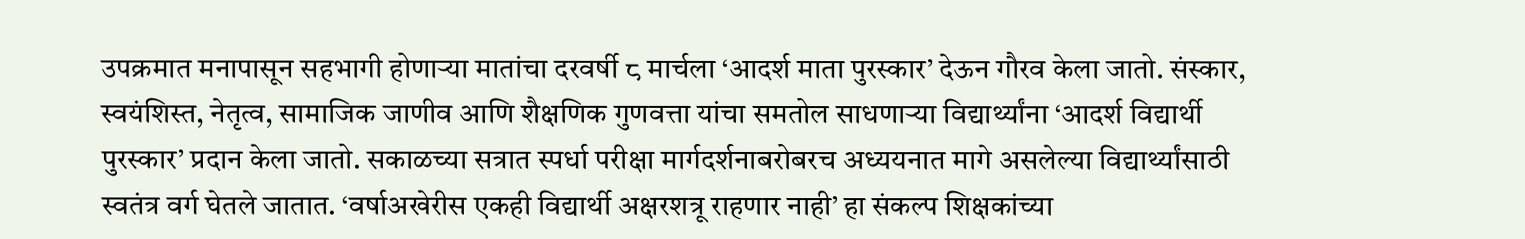उपक्रमात मनापासून सहभागी होणाऱ्या मातांचा दरवर्षी ८ मार्चला ‘आदर्श माता पुरस्कार’ देऊन गौरव केला जातो. संस्कार, स्वयंशिस्त, नेतृत्व, सामाजिक जाणीव आणि शैक्षणिक गुणवत्ता यांचा समतोल साधणाऱ्या विद्यार्थ्यांना ‘आदर्श विद्यार्थी पुरस्कार’ प्रदान केला जातो. सकाळच्या सत्रात स्पर्धा परीक्षा मार्गदर्शनाबरोबरच अध्ययनात मागे असलेल्या विद्यार्थ्यांसाठी स्वतंत्र वर्ग घेतले जातात. ‘वर्षाअखेरीस एकही विद्यार्थी अक्षरशत्रू राहणार नाही’ हा संकल्प शिक्षकांच्या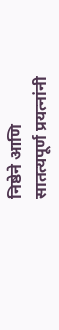निष्ठेने आणि सातत्यपूर्ण प्रयत्नांनी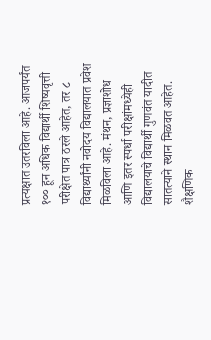प्रत्यक्षात उतरविला आहे. आजपर्यंत १०० हून अधिक विद्यार्थी शिष्यवृत्ती परीक्षेत पात्र ठरले आहेत, तर ८ विद्यार्थ्यांनी नवोदय विद्यालयात प्रवेश मिळविला आहे. मंथन, प्रज्ञाशोध आणि इतर स्पर्धा परीक्षांमध्येही विद्यालयाचे विद्यार्थी गुणवंत यादीत सातत्याने स्थान मिळवत आहेत.
शैक्षणिक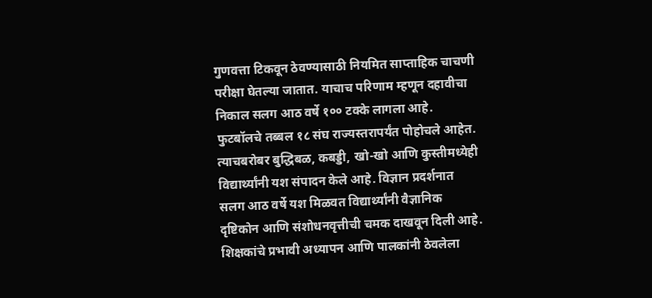गुणवत्ता टिकवून ठेवण्यासाठी नियमित साप्ताहिक चाचणी परीक्षा घेतल्या जातात. याचाच परिणाम म्हणून दहावीचा निकाल सलग आठ वर्षे १०० टक्के लागला आहे. फुटबॉलचे तब्बल १८ संघ राज्यस्तरापर्यंत पोहोचले आहेत. त्याचबरोबर बुद्धिबळ, कबड्डी, खो-खो आणि कुस्तीमध्येही विद्यार्थ्यांनी यश संपादन केले आहे. विज्ञान प्रदर्शनात सलग आठ वर्षे यश मिळवत विद्यार्थ्यांनी वैज्ञानिक दृष्टिकोन आणि संशोधनवृत्तीची चमक दाखवून दिली आहे. शिक्षकांचे प्रभावी अध्यापन आणि पालकांनी ठेवलेला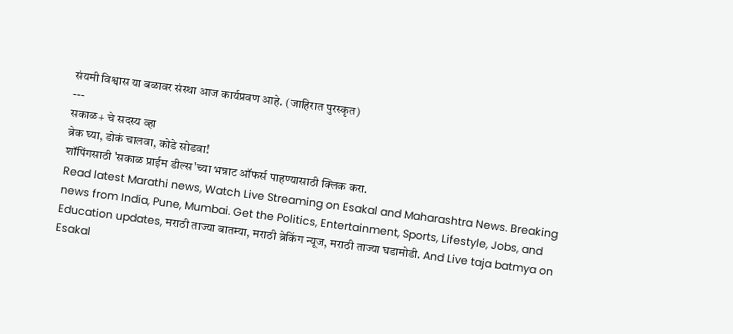संयमी विश्वास या बळावर संस्था आज कार्यप्रवण आहे. (जाहिरात पुरस्कृत)
---
सकाळ+ चे सदस्य व्हा
ब्रेक घ्या, डोकं चालवा, कोडे सोडवा!
शॉपिंगसाठी 'सकाळ प्राईम डील्स'च्या भन्नाट ऑफर्स पाहण्यासाठी क्लिक करा.
Read latest Marathi news, Watch Live Streaming on Esakal and Maharashtra News. Breaking news from India, Pune, Mumbai. Get the Politics, Entertainment, Sports, Lifestyle, Jobs, and Education updates, मराठी ताज्या बातम्या, मराठी ब्रेकिंग न्यूज, मराठी ताज्या घडामोडी. And Live taja batmya on Esakal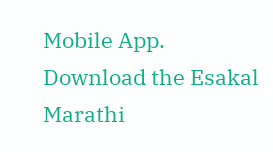Mobile App. Download the Esakal Marathi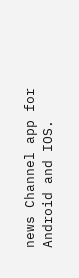news Channel app for Android and IOS.